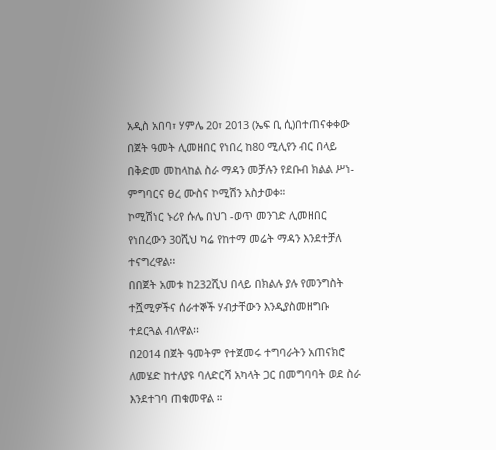አዲስ አበባ፣ ሃምሌ 20፣ 2013 (ኤፍ ቢ ሲ)በተጠናቀቀው በጀት ዓመት ሊመዘበር የነበረ ከ80 ሚሊየን ብር በላይ በቅድመ መከላከል ስራ ማዳን መቻሉን የደቡብ ክልል ሥነ-ምግባርና ፀረ ሙስና ኮሚሽን አስታወቀ።
ኮሚሽነር ኑሪየ ሱሌ በህገ -ወጥ መንገድ ሊመዘበር የነበረውን 30ሺህ ካሬ የከተማ መሬት ማዳን እንደተቻለ ተናግረዋል፡፡
በበጀት አመቱ ከ232ሺህ በላይ በክልሉ ያሉ የመንግስት ተሿሚዎችና ሰራተኞች ሃብታቸውን እንዲያስመዘግቡ ተደርጓል ብለዋል፡፡
በ2014 በጀት ዓመትም የተጀመሩ ተግባራትን አጠናክሮ ለመሄድ ከተለያዩ ባለድርሻ አካላት ጋር በመግባባት ወደ ስራ እንደተገባ ጠቁመዋል ።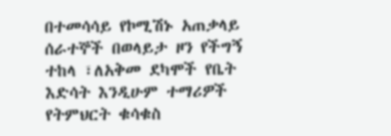በተመሳሳይ የኮሚሽኑ አጠቃላይ ሰራተኞች በወላይታ ዞን የችግኝ ተከላ ፣ለአቅመ ደካሞች የቤት እድሳት እንዲሁም ተማሪዎች የትምህርት ቁሳቁስ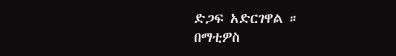ድጋፍ አድርገዋል ።
በማቲዎስ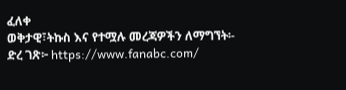ፈለቀ
ወቅታዊ፣ትኩስ እና የተሟሉ መረጃዎችን ለማግኘት፡-
ድረ ገጽ፦ https://www.fanabc.com/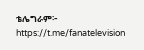ቴሌግራም፦ https://t.me/fanatelevision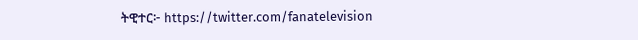ትዊተር፦ https://twitter.com/fanatelevision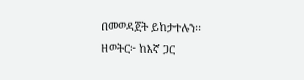በመወዳጀት ይከታተሉን፡፡
ዘወትር፦ ከእኛ ጋር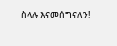ስላሉ እናመሰግናለን!